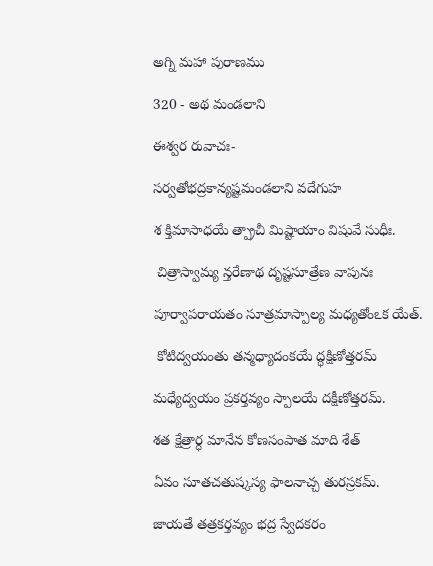అగ్ని మహా పురాణము

320 - అథ మండలాని

ఈశ్వర రువాచః-

సర్వతోభద్రకాన్యష్టమండలాని వదేగుహ

శ క్తిమాసాధయే త్ప్రాచీ మిష్టాయాం విషువే సుధీః.

 చిత్రాస్వామ్య న్తరేణాథ దృష్టసూత్రేణ వాపునః

పూర్వాపరాయతం సూత్రమాస్పాల్య మధ్యతోంఽక యేత్.

 కోటిద్వయంతు తన్మధ్యాదంకయే ద్ధక్షిణోత్తరమ్

మధ్యేద్వయం ప్రకర్తవ్యం స్పాలయే దక్షీణోత్తరమ్.

శత క్షేత్రార్ధ మానేన కోణసంపాత మాది శేత్

ఏవం సూతచతుష్కస్య ఫాలనాచ్చ తురస్రకమ్.

జాయతే తత్రకర్తవ్యం భద్ర స్వేదకరం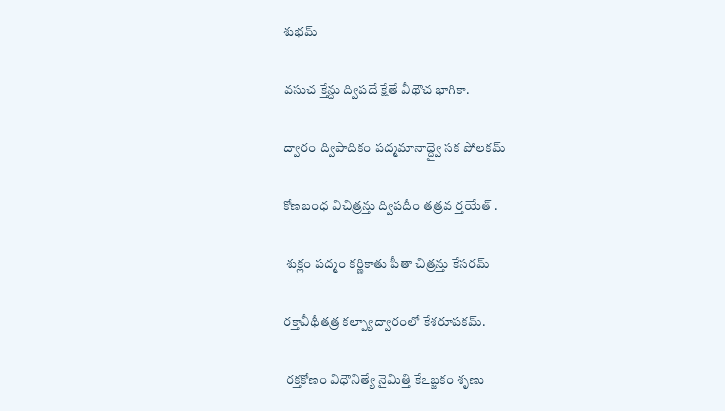శుభమ్

వసుచ క్తేన్దు ద్విపదే క్షేతే వీథౌచ భాగికా.

ద్వారం ద్విపాదికం పద్మమానాద్ద్వై సక పోలకమ్

కోణబంధ విచిత్రన్తు ద్విపదీం తత్రవ ర్తయేత్ .

 శుక్లం పద్మం కర్ణికాతు పీతా చిత్రన్తు కేసరమ్

రక్తావీథీతత్ర కల్ప్యాద్వారంలో కేశరూపకమ్.

 రక్తకోణం విధౌనిత్యే నైమిత్తి కేఽబ్జకం శృణు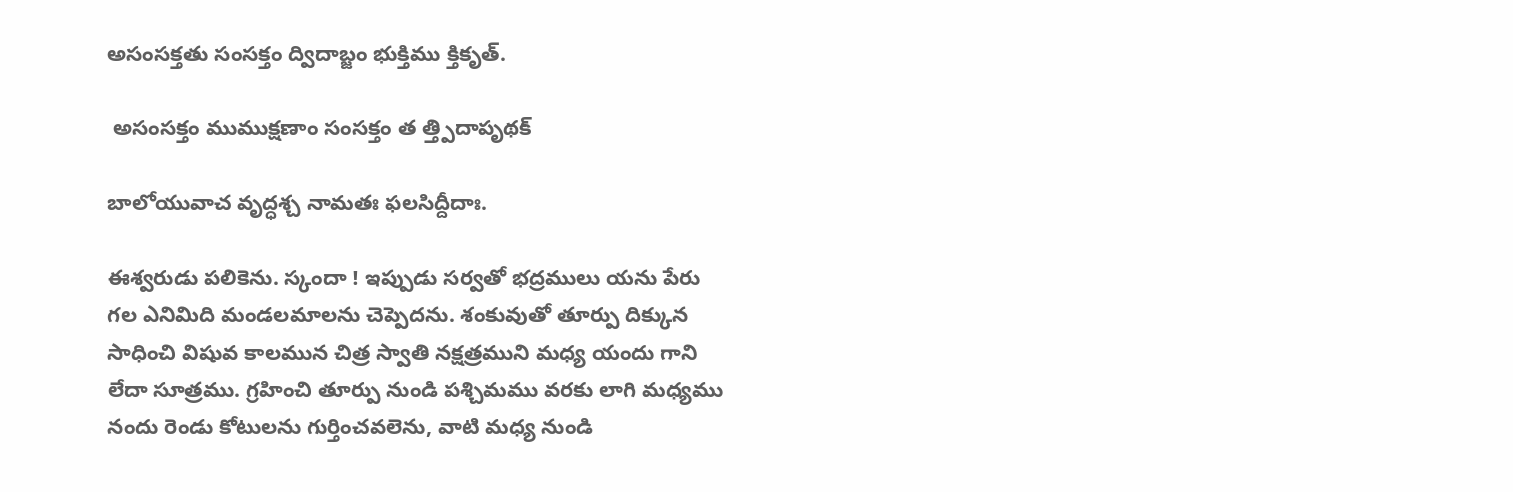అసంసక్తతు సంసక్తం ద్విదాబ్జం భుక్తిము క్తికృత్.

 అసంసక్తం ముముక్షణాం సంసక్తం త త్త్పిదాపృథక్

బాలోయువాచ వృద్ధశ్చ నామతః ఫలసిద్దీదాః.

ఈశ్వరుడు పలికెను. స్కందా ! ఇప్పుడు సర్వతో భద్రములు యను పేరు గల ఎనిమిది మండలమాలను చెప్పెదను. శంకువుతో తూర్పు దిక్కున సాధించి విషువ కాలమున చిత్ర స్వాతి నక్షత్రముని మధ్య యందు గాని లేదా సూత్రము. గ్రహించి తూర్పు నుండి పశ్చిమము వరకు లాగి మధ్యము నందు రెండు కోటులను గుర్తించవలెను, వాటి మధ్య నుండి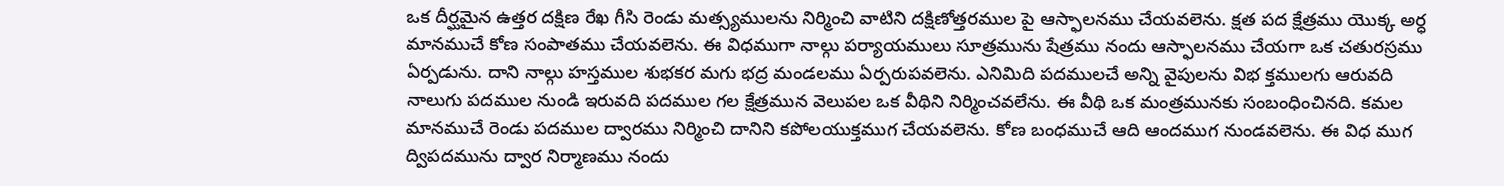ఒక దీర్ఘమైన ఉత్తర దక్షిణ రేఖ గీసి రెండు మత్స్యములను నిర్మించి వాటిని దక్షిణోత్తరముల పై ఆస్ఫాలనము చేయవలెను. క్షత పద క్షేత్రము యొక్క అర్ధ మానముచే కోణ సంపాతము చేయవలెను. ఈ విధముగా నాల్గు పర్యాయములు సూత్రమును షేత్రము నందు ఆస్ఫాలనము చేయగా ఒక చతురస్రము ఏర్పడును. దాని నాల్గు హస్తముల శుభకర మగు భద్ర మండలము ఏర్పరుపవలెను. ఎనిమిది పదములచే అన్ని వైపులను విభ క్తములగు ఆరువది నాలుగు పదముల నుండి ఇరువది పదముల గల క్షేత్రమున వెలుపల ఒక వీథిని నిర్మించవలేను. ఈ వీథి ఒక మంత్రమునకు సంబంధించినది. కమల మానముచే రెండు పదముల ద్వారము నిర్మించి దానిని కపోలయుక్తముగ చేయవలెను. కోణ బంధముచే ఆది ఆందముగ నుండవలెను. ఈ విధ ముగ ద్విపదమును ద్వార నిర్మాణము నందు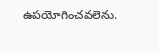ఉపయోగించవలెను.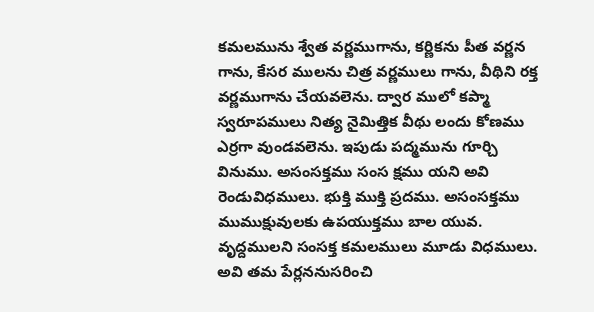కమలమును శ్వేత వర్ణముగాను, కర్ణికను పీత వర్ణన గాను, కేసర ములను చిత్ర వర్ణములు గాను, వీథిని రక్త వర్ణముగాను చేయవలెను. ద్వార ములో కప్మా స్వరూపములు నిత్య నైమిత్తిక వీథు లందు కోణము ఎర్రగా వుండవలెను. ఇపుడు పద్మమును గూర్చి వినుము. అసంసక్తము సంస క్షము యని అవి రెండువిధములు. భుక్తి ముక్తి ప్రదము. అసంసక్తము ముముక్షువులకు ఉపయుక్తము బాల యువ. వృద్దములని సంసక్త కమలములు మూడు విధములు. అవి తమ పేర్లననుసరించి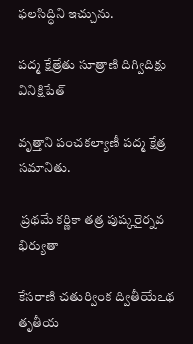ఫలసిద్ధిని ఇచ్చును.

పద్మ క్షేత్రేతు సూత్రాణి దిగ్విదిక్షు వినిక్షిపేత్

వృత్తాని పంచకల్యాణీ పద్మ క్షేత్ర సమానితు.

 ప్రథమే కర్ణికా తత్ర పుష్కరైర్నవ భిర్యుతా

కేసరాణి చతుర్వింక ద్వితీయేఽథ తృతీయ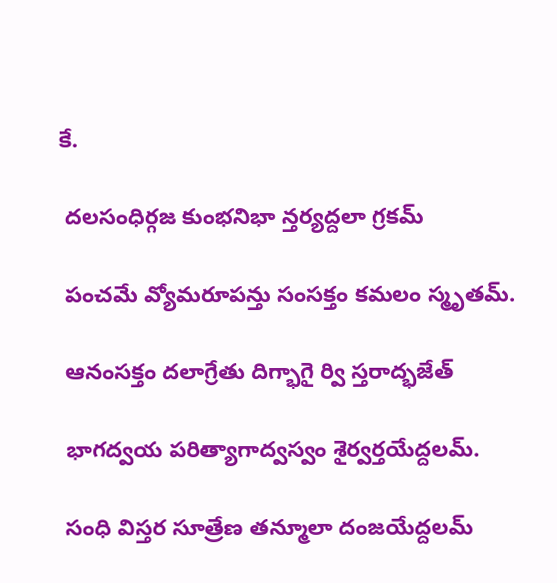కే.

 దలసంధిర్గజ కుంభనిభా న్తర్యద్దలా గ్రకమ్

 పంచమే వ్యోమరూపన్తు సంసక్తం కమలం స్మృతమ్.

 ఆనంసక్తం దలాగ్రేతు దిగ్భాగై ర్వి స్తరాద్భజేత్

 భాగద్వయ పరిత్యాగాద్వస్వం శైర్వర్తయేద్దలమ్.

 సంధి విస్తర సూత్రేణ తన్మూలా దంజయేద్దలమ్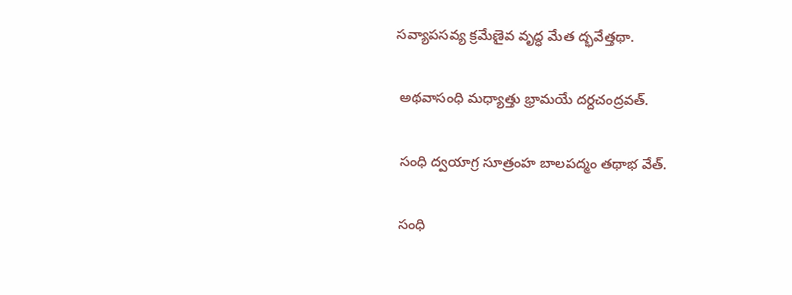సవ్యాపసవ్య క్రమేణైవ వృద్ధ మేత ద్భవేత్తథా.

 అథవాసంధి మధ్యాత్తు భ్రామయే దర్దచంద్రవత్.

 సంధి ద్వయాగ్ర సూత్రంహ బాలపద్మం తథాభ వేత్.

 సంధి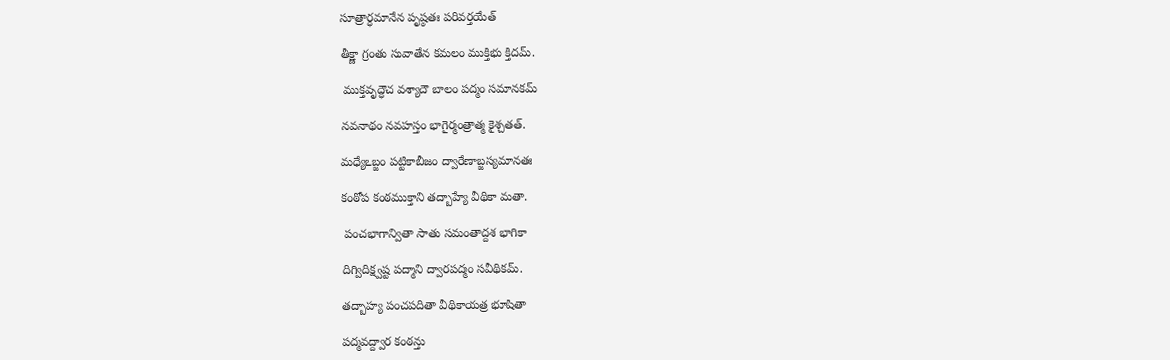సూత్రార్ధమానేన పృష్ఠతః పరివర్తయేత్

తీక్ష్ణా గ్రంతు సువాతేన కమలం ముక్తిభు క్తిదమ్.

 ముక్తవృద్ధౌచ వశ్యాదౌ బాలం పద్మం సమానకమ్

నవనాథం నవహస్తం భాగైర్మంత్రాత్మ కైశ్చతత్.

మధ్యేఽబ్జం పట్టికాబీజం ద్వారేణాబ్జస్యమానతః

కంఠోప కంఠముక్తాని తద్బాహ్యే వీథికా మతా.

 పంచభాగాన్వితా సాతు సమంతాద్దశ భాగికా

దిగ్విదిక్ష్వష్ట పద్మాని ద్వారపద్మం సవీథికమ్.

తద్బాహ్య పంచపదితా వీథికాయత్ర భూషితా

పద్మవద్ద్వార కంఠన్తు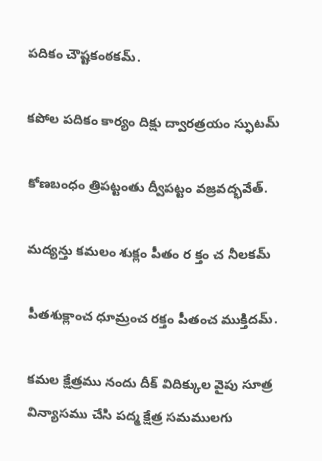పదికం చౌష్టకంఠకమ్.

కపోల పదికం కార్యం దిక్షు ద్వారత్రయం స్ఫుటమ్

కోణబంధం త్రిపట్టంతు ద్వీపట్టం వజ్రవద్భవేత్.

మద్యన్తు కమలం శుక్లం పీతం ర క్తం చ నీలకమ్

పీతశుక్లాంచ ధూమ్రంచ రక్తం పీతంచ ముక్తిదమ్.

కమల క్షేత్రము నందు దీక్ విదిక్కుల వైపు సూత్ర విన్యాసము చేసి పద్మ క్షేత్ర సమములగు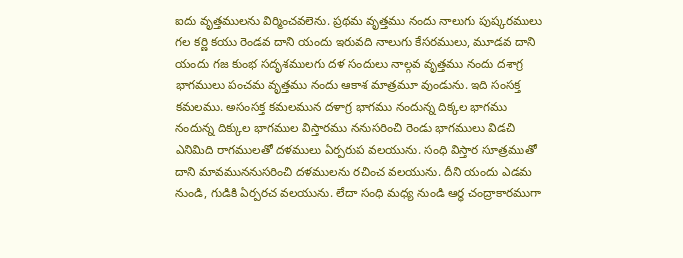ఐదు వృత్తములను విర్మించవలెను. ప్రథమ వృత్తము నందు నాలుగు పుష్కరములు గల కర్ణి కయు రెండవ దాని యందు ఇరువది నాలుగు కేసరములు, మూడవ దాని యందు గజ కుంభ సదృశములగు దళ సందులు నాల్గవ వృత్తము నందు దశాగ్ర భాగములు పంచమ వృత్తము నందు ఆకాశ మాత్రమూ వుండును. ఇది సంసక్త కమలము. అసంసక్త కమలమున దళాగ్ర భాగము నందున్న దిక్కల భాగము నందున్న దిక్కుల భాగముల విస్తారము ననుసరించి రెండు భాగములు విడచి ఎనిమిది రాగములతో దళములు ఏర్పరుప వలయును. సంధి విస్తార సూత్రముతో దాని మావముననుసరించి దళములను రచించ వలయును. దీని యందు ఎడమ నుండి, గుడికి ఏర్పరచ వలయును. లేదా సంధి మధ్య నుండి ఆర్ధ చంద్రాకారముగా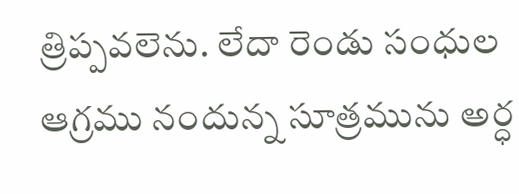త్రిప్పవలెను. లేదా రెండు సంధుల ఆగ్రము నందున్న సూత్రమును అర్ధ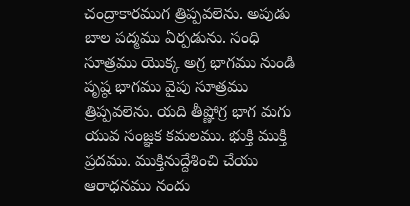చంద్రాకారముగ త్రిప్పవలెను. అపుడు బాల పద్మము ఏర్పడును. సంధి సూత్రము యొక్క అగ్ర భాగము నుండి పృష్ఠ భాగము వైపు సూత్రము త్రిప్పవలెను. యది తీష్ణోగ్ర భాగ మగు యువ సంజ్ఞక కమలము. భుక్తి ముక్తి ప్రదము. ముక్తినుద్దేశించి చేయు ఆరాధనము నందు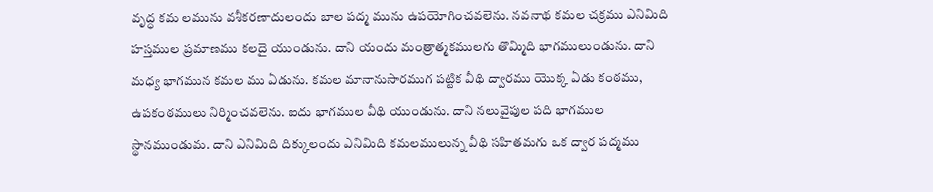వృద్ధ కమ లమును వశీకరణాదులందు బాల పద్మ మును ఉపయోగించవలెను. నవనాథ కమల చక్రము ఎనిమిది హస్తముల ప్రమాణము కలదై యుండును. దాని యందు మంత్రాత్మకములగు తొమ్మిది భాగములుండును. దాని మధ్య భాగమున కమల ము ఏడును. కమల మానానుసారముగ పట్టిక వీథి ద్వారము యొక్క ఏడు కంఠము, ఉపకంఠములు నిర్మించవలెను. ఐదు భాగముల వీథి యుండును. దాని నలువైపుల పది భాగముల స్థానముండుమ. దాని ఎనిమిది దిక్కులందు ఎనిమిది కమలములున్న వీథి సహితమగు ఒక ద్వార పద్మము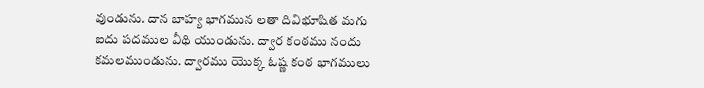వుండును. దాన బాహ్య భాగమున లతా దివిభూషిత మగు ఐదు పదముల వీథి యుండును. ద్వార కంఠము నందు కమలముండును. ద్వారము యొక్క ఓష్ణ కంఠ భాగములు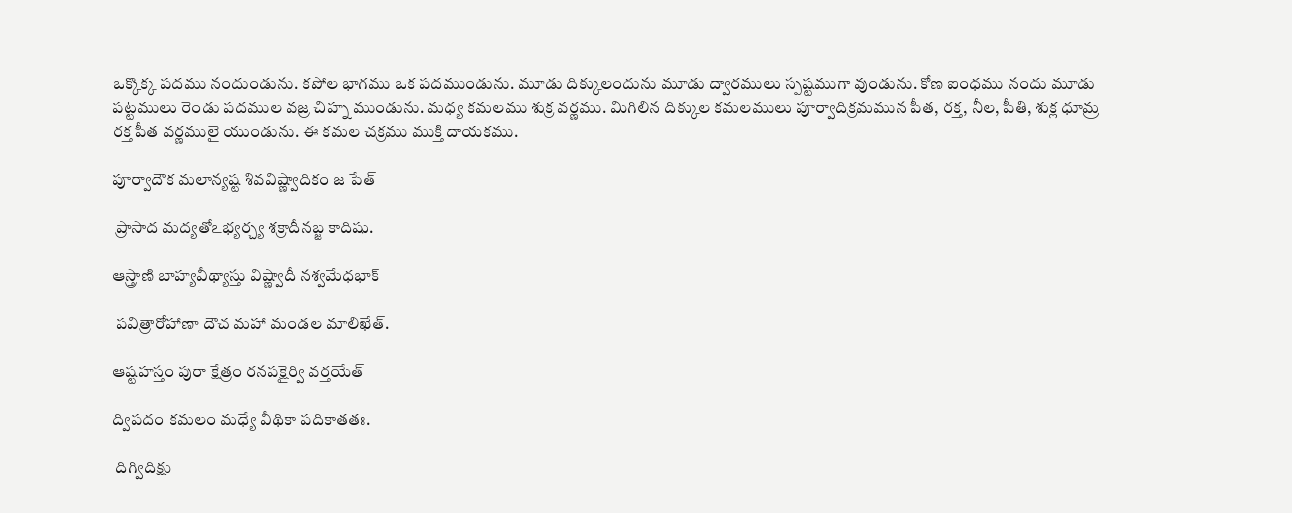ఒక్కొక్క పదము నందుండును. కపోల భాగము ఒక పదముండును. మూడు దిక్కులందును మూడు ద్వారములు స్పష్టముగా వుండును. కోణ ఐంధము నందు మూడు పట్టములు రెండు పదముల వజ్ర చిహ్న ముండును. మధ్య కమలము శుక్ర వర్ణము. మిగిలిన దిక్కుల కమలములు పూర్వాదిక్రమమున పీత, రక్త, నీల, పీతి, శుక్ల ధూమ్ర రక్త పీత వర్ణములై యుండును. ఈ కమల చక్రము ముక్తి దాయకము.

పూర్వాదౌక మలాన్యష్ట శివవిష్ణ్వాదికం జ పేత్

 ప్రాసాద మద్యతోఽభ్యర్చ్య శక్రాదీనబ్జ కాదిషు.

ఆస్త్రాణి బాహ్యవీథ్యాస్తు విష్ణ్వాదీ నశ్వమేధభాక్

 పవిత్రారోహాణా దౌచ మహా మండల మాలిఖేత్.

ఆష్టహస్తం పురా క్షేత్రం రనపక్షైర్వి వర్తయేత్

ద్విపదం కమలం మధ్యే వీథికా పదికాతతః.

 దిగ్విదిక్షు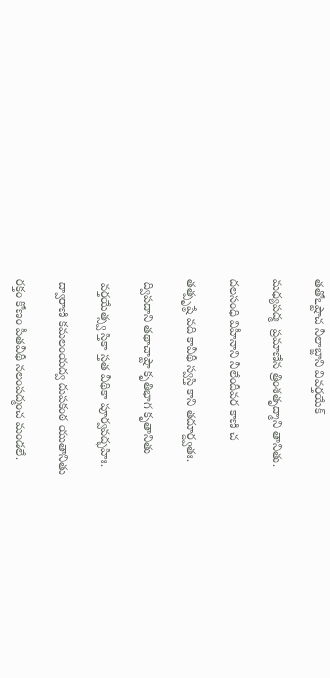తతోఽష్టౌచ నీలాబ్జాని వివర్తయేక్

మధ్యపద్మ  ప్రమాణేన త్రింశతృద్మాని తానితు.

దలసంధి విహీనాని నీలేందీవర కాణి చ

తత్పృష్ఠే వది కావీథీ స్వస్తి కాని తదూర్ద్వతః.

 ద్విపదాని తథాచాష్టౌ కృతిభాగ కృతానితు

 వర్తయేత్స్వ స్తికా స్తత వీథికా పూర్వవద్భహిః.

 ద్వారాణి కమలంయద్వ దుపకంఠ యుతానితు

రక్తం కోణం పీతవీథీ నలంపద్మంచ మండలే.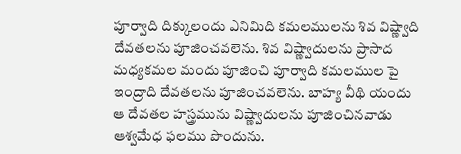పూర్వాది దిక్కులందు ఎనిమిది కమలములను శివ విష్ణ్వాది దేవతలను పూజించవలెను. శివ విష్ణ్వాదులను ప్రాసాద మధ్యకమల మందు పూజించి పూర్వాది కమలముల పై ఇంద్రాది దేవతలను పూజించవలెను. బాహ్య వీథి యందు ఆ దేవతల హస్త్రమును విష్ణ్వాదులను పూజించినవాడు ఆశ్వమేధ ఫలము పొందును.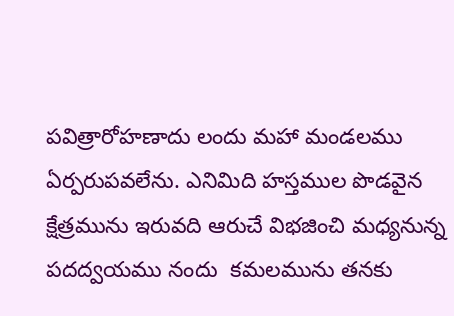పవిత్రారోహణాదు లందు మహా మండలము ఏర్పరుపవలేను. ఎనిమిది హస్తముల పొడవైన క్షేత్రమును ఇరువది ఆరుచే విభజించి మధ్యనున్న పదద్వయము నందు  కమలమును తనకు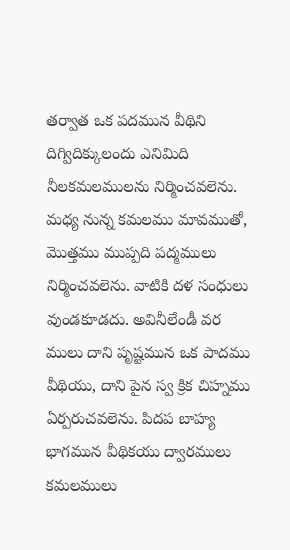తర్వాత ఒక పదమున వీథిని దిగ్విదిక్కులందు ఎనిమిది నీలకమలములను నిర్మించవలెను. మధ్య నున్న కమలము మావముతో, మొత్తము ముప్పది పద్మములు నిర్మించవలెను. వాటికి దళ సంధులు వుండకూడదు. అవినీలేండీ వర  ములు దాని పృష్టమున ఒక పాదము వీథియు, దాని పైన స్వ క్రిక చిహ్నము ఏర్పరుచవలెను. పిదప బాహ్య భాగమున వీథికయు ద్వారములు కమలములు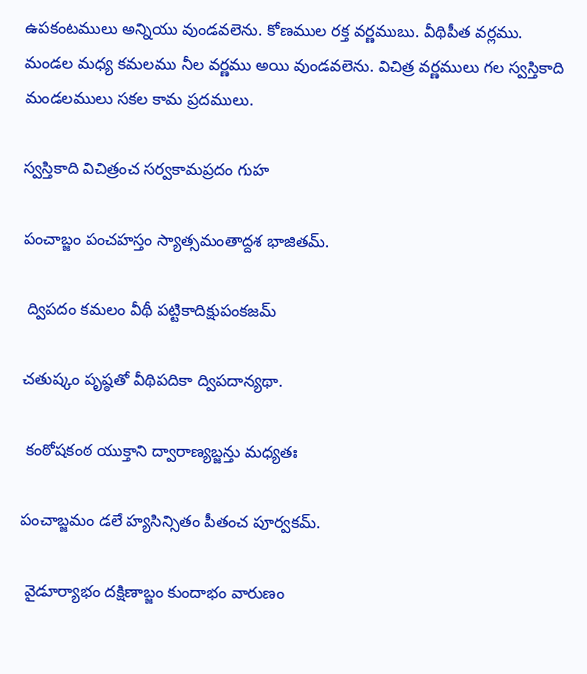ఉపకంటములు అన్నియు వుండవలెను. కోణముల రక్త వర్ణముబు. వీథిపీత వర్లము. మండల మధ్య కమలము నీల వర్ణము అయి వుండవలెను. విచిత్ర వర్ణములు గల స్వస్తికాది మండలములు సకల కామ ప్రదములు.

స్వస్తికాది విచిత్రంచ సర్వకామప్రదం గుహ

పంచాబ్జం పంచహస్తం స్యాత్సమంతాద్దశ భాజితమ్.

 ద్విపదం కమలం వీథీ పట్టికాదిక్షుపంకజమ్

చతుష్కం పృష్ఠతో వీథిపదికా ద్విపదాన్యథా.

 కంఠోషకంఠ యుక్తాని ద్వారాణ్యబ్జన్తు మధ్యతః

పంచాబ్జమం డలే హ్యసిన్సితం పీతంచ పూర్వకమ్.

 వైడూర్యాభం దక్షిణాబ్జం కుందాభం వారుణం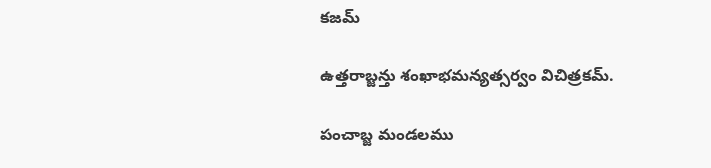కజమ్

ఉత్తరాబ్జన్తు శంఖాభమన్యత్సర్వం విచిత్రకమ్.

పంచాబ్జ మండలము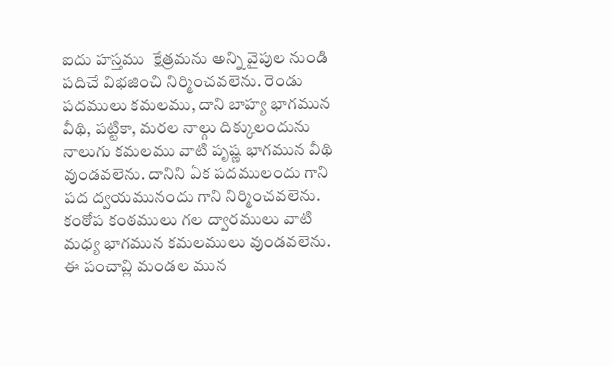ఐదు హస్తము  క్షేత్రమను అన్ని వైపుల నుండి పదిచే విభజించి నిర్మించవలెను. రెండు పదములు కమలము, దాని బాహ్య భాగమున వీథి, పట్టికా, మరల నాల్గు దిక్కులందును నాలుగు కమలము వాటి పృష్ణ భాగమున వీథి వుండవలెను. దానిని ఏక పదములందు గాని పద ద్వయమునందు గాని నిర్మించవలెను. కంఠోప కంఠములు గల ద్వారములు వాటి మధ్య భాగమున కమలములు వుండవలెను. ఈ పంచావ్లి మండల మున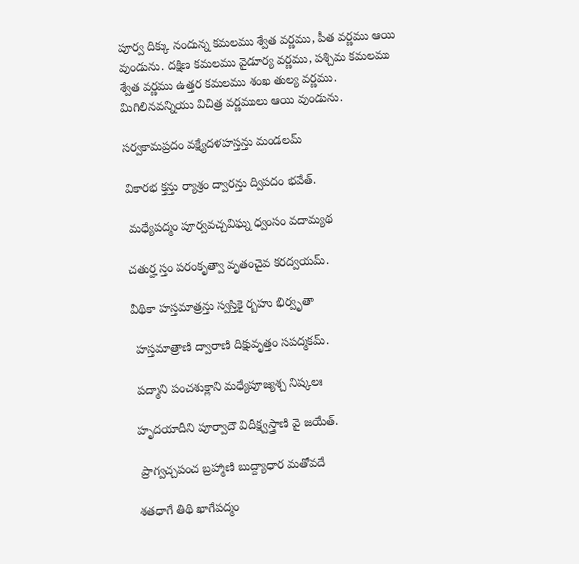పూర్వ దిక్కు నందున్న కమలము శ్వేత వర్ణము, పీత వర్ణము ఆయి వుండును. దక్షిణ కమలము వైడూర్య వర్ణము, పశ్చిమ కమలము శ్వేత వర్ణము ఉత్తర కమలము శంఖ తుల్య వర్ణము. మిగిలినవన్నియు విచిత్ర వర్ణములు ఆయి వుండును.

సర్వకామప్రదం వక్ష్యేదళహస్తన్తు మండలమ్

వికారభ క్తన్తు ర్యాశ్రం ద్వారన్తు ద్విపదం భవేత్.

 మధ్యేపద్మం పూర్వవచ్చవిఘ్న ధ్వంసం వదామ్యథ

చతుర్హ స్తం పరంకృత్వా వృతంచైవ కరద్వయమ్.

వీథికా హస్తమాత్రన్తు స్వస్తికై ర్బహు భిర్వృతా

 హస్తమాత్రాణి ద్వారాణి దిక్షువృత్తం సపద్మకమ్.

 పద్మాని పంచశుక్లాని మధ్యేపూజ్యశ్చ నిష్కలః

హృదయాదీని పూర్వాదౌ విదీక్ష్వస్త్రాణి వై జయేత్.

 ప్రాగ్వచ్చపంచ బ్రహ్మాణి బుద్ద్యాధార మతోవదే

శతధాగే తిథి ఖాగేపద్మం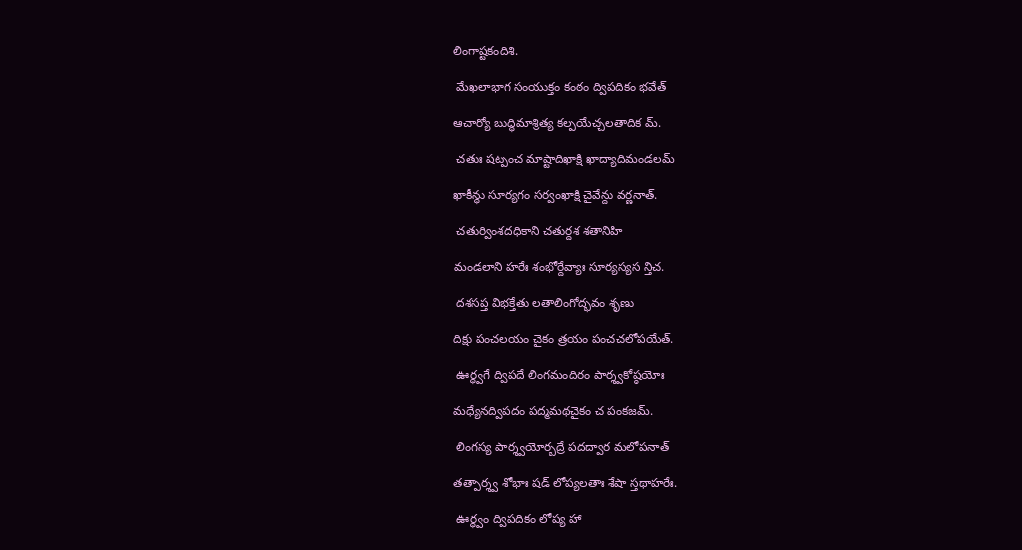లింగాష్టకందిశి.

 మేఖలాభాగ సంయుక్తం కంఠం ద్విపదికం భవేత్

ఆచార్యో బుద్ధిమాశ్రిత్య కల్పయేచ్చలతాదిక మ్.

 చతుః షట్పంచ మాష్టాదిఖాక్షి ఖాద్యాదిమండలమ్

ఖాకీన్ధు సూర్యగం సర్వంఖాక్షి చైవేన్దు వర్ణనాత్.

 చతుర్వింశదధికాని చతుర్దశ శతానిహి

మండలాని హరేః శంభోర్దేవ్యాః సూర్యస్యస న్తిచ.

 దశసప్త విభక్తేతు లతాలింగోద్భవం శృణు

దిక్షు పంచలయం చైకం త్రయం పంచచలోపయేత్.

 ఊర్ధ్వగే ద్విపదే లింగమందిరం పార్శ్వకోష్ఠయోః

మధ్యేనద్విపదం పద్మమథచైకం చ పంకజమ్.

 లింగస్య పార్శ్వయోర్బద్రే పదద్వార మలోపనాత్

తత్పార్శ్వ శోభాః షడ్ లోప్యలతాః శేషా స్తథాహరేః.

 ఊర్ధ్వం ద్విపదికం లోప్య హా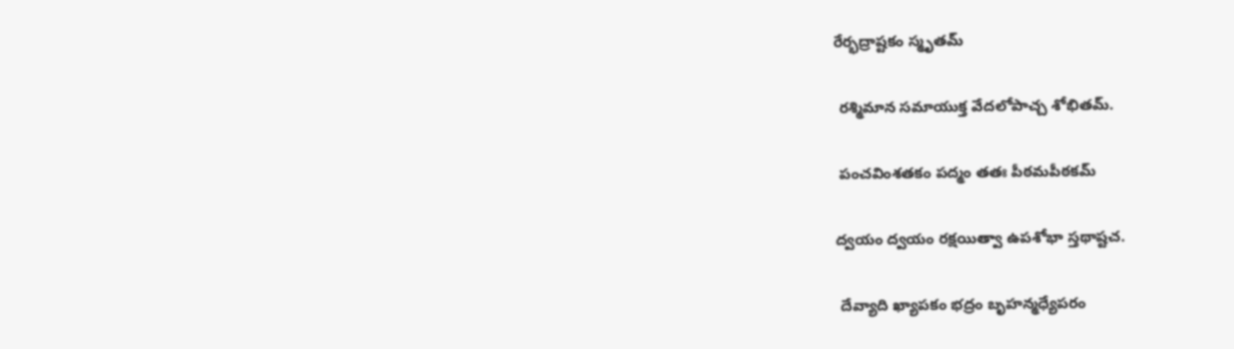రేర్భద్రాష్టకం స్మృతమ్

 రశ్మిమాన సమాయుక్త వేదలోపాచ్చ శోభితమ్.

 పంచవింశతకం పద్మం తతః పీఠమపీఠకమ్

ద్వయం ద్వయం రక్షయిత్వా ఉపశోభా స్తథాష్టచ.

 దేవ్యాది ఖ్యాపకం భద్రం బృహన్మధ్యేపరం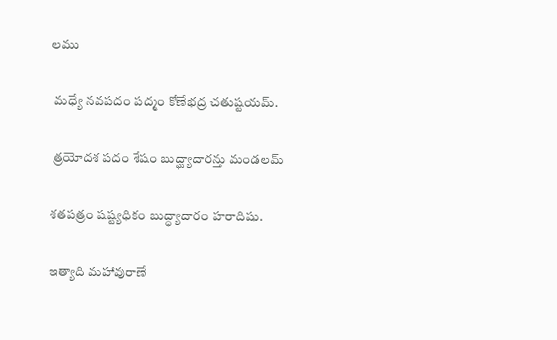లము

 మధ్యే నవపదం పద్మం కోణేభద్ర చతుష్టయమ్.

 త్రయోదశ పదం శేషం బుద్ఘ్యాదారన్తు మండలమ్

శతపత్రం షష్ట్యధికం బుద్ధ్యాదారం హరాదిషు.

ఇత్యాది మహావురాణే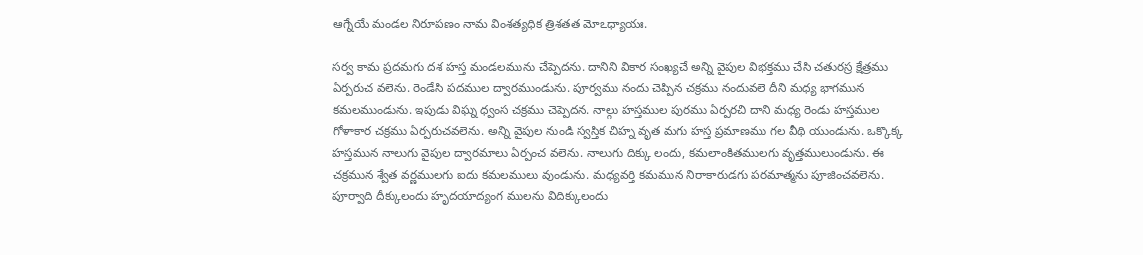ఆగ్నేయే మండల నిరూపణం నామ వింశత్యధిక త్రిశతత మోఽధ్యాయః.

సర్వ కామ ప్రదమగు దశ హస్త మండలమును చేప్పెదను. దానిని వికార సంఖ్యచే అన్ని వైపుల విభక్తము చేసి చతురస్ర క్షేత్రము ఏర్పరుచ వలెను. రెండేసి పదముల ద్వారముండును. పూర్వము నందు చెప్పిన చక్రము నందువలె దీని మధ్య భాగమున కమలముండును. ఇపుడు విఘ్న ధ్వంస చక్రము చెప్పెదన. నాల్గు హస్తముల పురము ఏర్పరచి దాని మధ్య రెండు హస్తముల గోళాకార చక్రము ఏర్పరుచవలెను. అన్ని వైపుల నుండి స్వస్తిక చిహ్న వృత మగు హస్త ప్రమాణము గల వీథి యుండును. ఒక్కొక్క హస్తమున నాలుగు వైపుల ద్వారమాలు ఏర్పంచ వలెను. నాలుగు దిక్కు లందు, కమలాంకితములగు వృత్తములుండును. ఈ చక్రమున శ్వేత వర్ణములగు ఐదు కమలములు వుండును. మధ్యవర్తి కమమున నిరాకారుడగు పరమాత్మను పూజించవలెను. పూర్వాది దీక్కులందు హృదయాద్యంగ ములను విదిక్కులందు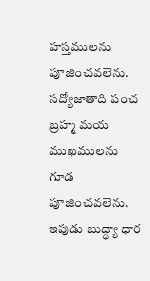హస్తములను పూజించవలెను. సద్యోజాతాది పంచ బ్రహ్మ మయ ముఖములను గూడ పూజించవలెను. ఇపుడు బుద్ధ్యా ధార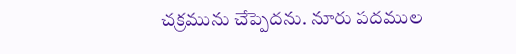చక్రమును చేప్పెదను. నూరు పదముల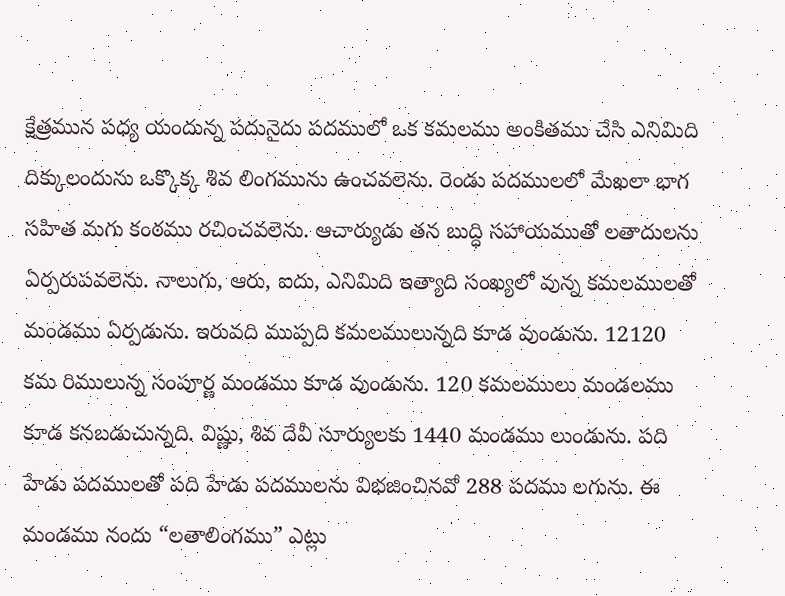క్షేత్రమున పధ్య యందున్న పదునైదు పదములో ఒక కమలము అంకితము చేసి ఎనిమిది దిక్కులందును ఒక్కొక్క శివ లింగమును ఉంచవలెను. రెండు పదములలో మేఖలా భాగ సహిత మగు కంఠము రచించవలెను. ఆచార్యుడు తన బుద్ధి సహాయముతో లతాదులను ఏర్పరుపవలెను. నాలుగు, ఆరు, ఐదు, ఎనిమిది ఇత్యాది సంఖ్యలో వున్న కమలములతో మండము ఏర్పడును. ఇరువది ముప్పది కమలములున్నది కూడ వుండును. 12120 కమ రిములున్న సంపూర్ణ మండము కూడ వుండును. 120 కమలములు మండలము కూడ కనబడుచున్నది. విష్ణు, శివ దేవీ సూర్యులకు 1440 మండము లుండును. పది హేడు పదములతో పది హేడు పదములను విభజించినవో 288 పదము లగును. ఈ మండము నందు “లతాలింగము” ఎట్లు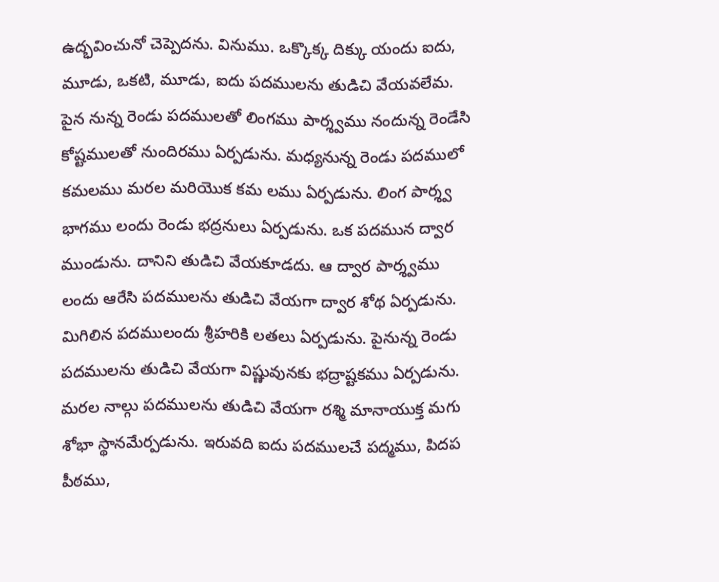ఉద్భవించునో చెప్పెదను. వినుము. ఒక్కొక్క దిక్కు యందు ఐదు, మూడు, ఒకటి, మూడు, ఐదు పదములను తుడిచి వేయవలేమ. పైన నున్న రెండు పదములతో లింగము పార్శ్వము నందున్న రెండేసి కోష్టములతో నుందిరము ఏర్పడును. మధ్యనున్న రెండు పదములో కమలము మరల మరియొక కమ లము ఏర్పడును. లింగ పార్శ్వ భాగము లందు రెండు భద్రనులు ఏర్పడును. ఒక పదమున ద్వార ముండును. దానిని తుడిచి వేయకూడదు. ఆ ద్వార పార్శ్వము లందు ఆరేసి పదములను తుడిచి వేయగా ద్వార శోథ ఏర్పడును. మిగిలిన పదములందు శ్రీహరికి లతలు ఏర్పడును. పైనున్న రెండు పదములను తుడిచి వేయగా విష్ణువునకు భద్రాష్టకము ఏర్పడును. మరల నాల్గు పదములను తుడిచి వేయగా రశ్మి మానాయుక్త మగు శోభా స్థానమేర్పడును. ఇరువది ఐదు పదములచే పద్మము, పిదప పీఠము,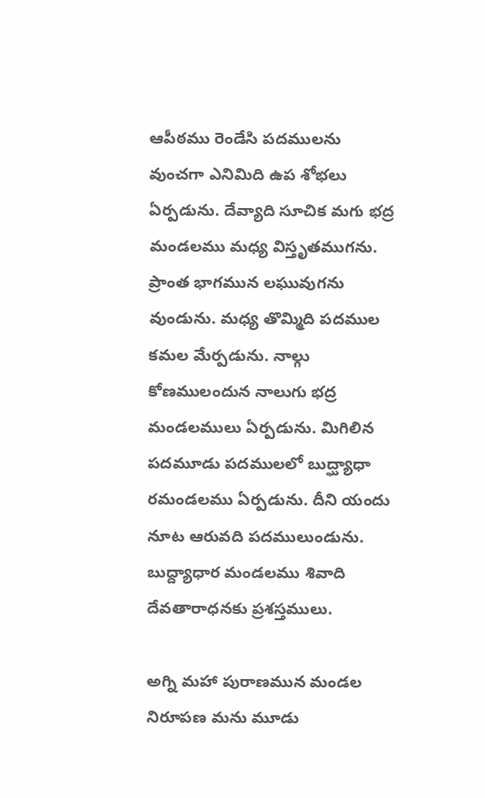ఆపీఠము రెండేసి పదములను వుంచగా ఎనిమిది ఉప శోభలు ఏర్పడును. దేవ్యాది సూచిక మగు భద్ర మండలము మధ్య విస్తృతముగను. ప్రాంత భాగమున లఘువుగను వుండును. మధ్య తొమ్మిది పదముల కమల మేర్పడును. నాల్గు కోణములందున నాలుగు భద్ర మండలములు ఏర్పడును. మిగిలిన పదమూడు పదములలో బుద్ఘ్యాధా రమండలము ఏర్పడును. దీని యందు నూట ఆరువది పదములుండును. బుద్ద్యాధార మండలము శివాది దేవతారాధనకు ప్రశస్తములు.

అగ్ని మహా పురాణమున మండల నిరూపణ మను మూడు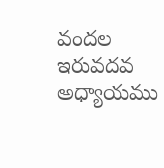వందల ఇరువదవ అధ్యాయము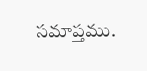సమాప్తము.